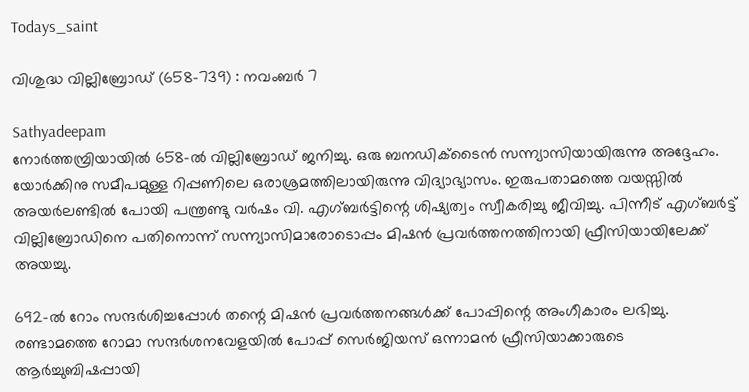Todays_saint

വിശുദ്ധ വില്ലിബ്രോഡ് (658-739) : നവംബര്‍ 7

Sathyadeepam
നോര്‍ത്തമ്പ്രിയായില്‍ 658-ല്‍ വില്ലിബ്രോഡ് ജനിച്ചു. ഒരു ബനഡിക്‌ടൈന്‍ സന്ന്യാസിയായിരുന്നു അദ്ദേഹം. യോര്‍ക്കിനു സമീപമുള്ള റിപ്പണിലെ ഒരാശ്രമത്തിലായിരുന്നു വിദ്യാഭ്യാസം. ഇരുപതാമത്തെ വയസ്സില്‍ അയര്‍ലണ്ടില്‍ പോയി പന്ത്രണ്ടു വര്‍ഷം വി. എഗ്ബര്‍ട്ടിന്റെ ശിഷ്യത്വം സ്വീകരിച്ചു ജീവിച്ചു. പിന്നീട് എഗ്ബര്‍ട്ട് വില്ലിബ്രോഡിനെ പതിനൊന്ന് സന്ന്യാസിമാരോടൊപ്പം മിഷന്‍ പ്രവര്‍ത്തനത്തിനായി ഫ്രീസിയായിലേക്ക് അയച്ചു.

692-ല്‍ റോം സന്ദര്‍ശിച്ചപ്പോള്‍ തന്റെ മിഷന്‍ പ്രവര്‍ത്തനങ്ങള്‍ക്ക് പോപ്പിന്റെ അംഗീകാരം ലഭിച്ചു. രണ്ടാമത്തെ റോമാ സന്ദര്‍ശനവേളയില്‍ പോപ്പ് സെര്‍ജിയസ് ഒന്നാമന്‍ ഫ്രീസിയാക്കാരുടെ ആര്‍ച്ചുബിഷപ്പായി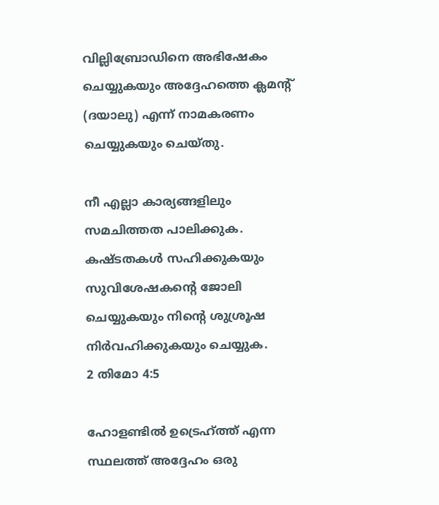വില്ലിബ്രോഡിനെ അഭിഷേകം ചെയ്യുകയും അദ്ദേഹത്തെ ക്ലമന്റ് (ദയാലു) എന്ന് നാമകരണം ചെയ്യുകയും ചെയ്തു.

നീ എല്ലാ കാര്യങ്ങളിലും സമചിത്തത പാലിക്കുക. കഷ്ടതകള്‍ സഹിക്കുകയും സുവിശേഷകന്റെ ജോലി ചെയ്യുകയും നിന്റെ ശുശ്രൂഷ നിര്‍വഹിക്കുകയും ചെയ്യുക.
2 തിമോ 4:5

ഹോളണ്ടില്‍ ഉട്രെഹ്ത്ത് എന്ന സ്ഥലത്ത് അദ്ദേഹം ഒരു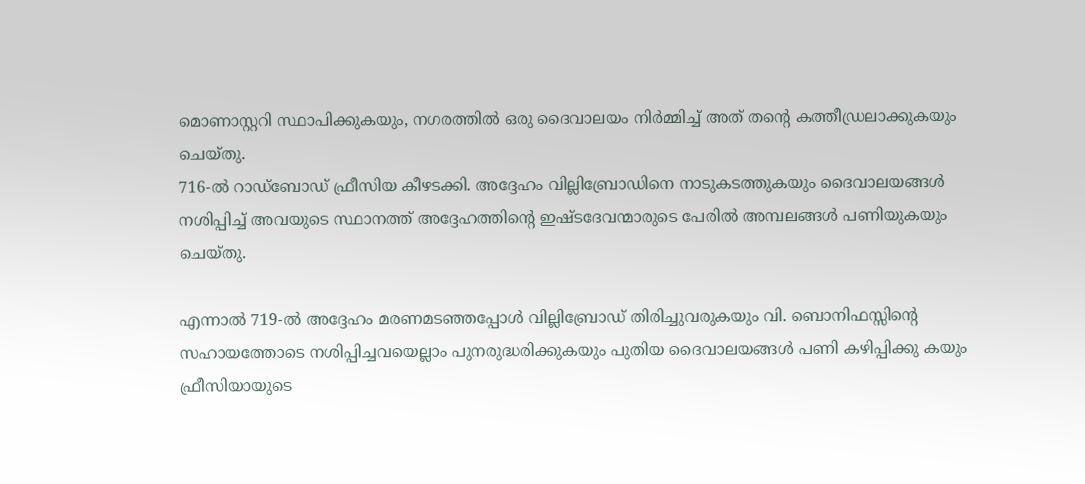മൊണാസ്റ്ററി സ്ഥാപിക്കുകയും, നഗരത്തില്‍ ഒരു ദൈവാലയം നിര്‍മ്മിച്ച് അത് തന്റെ കത്തീഡ്രലാക്കുകയും ചെയ്തു.
716-ല്‍ റാഡ്‌ബോഡ് ഫ്രീസിയ കീഴടക്കി. അദ്ദേഹം വില്ലിബ്രോഡിനെ നാടുകടത്തുകയും ദൈവാലയങ്ങള്‍ നശിപ്പിച്ച് അവയുടെ സ്ഥാനത്ത് അദ്ദേഹത്തിന്റെ ഇഷ്ടദേവന്മാരുടെ പേരില്‍ അമ്പലങ്ങള്‍ പണിയുകയും ചെയ്തു.

എന്നാല്‍ 719-ല്‍ അദ്ദേഹം മരണമടഞ്ഞപ്പോള്‍ വില്ലിബ്രോഡ് തിരിച്ചുവരുകയും വി. ബൊനിഫസ്സിന്റെ സഹായത്തോടെ നശിപ്പിച്ചവയെല്ലാം പുനരുദ്ധരിക്കുകയും പുതിയ ദൈവാലയങ്ങള്‍ പണി കഴിപ്പിക്കു കയും ഫ്രീസിയായുടെ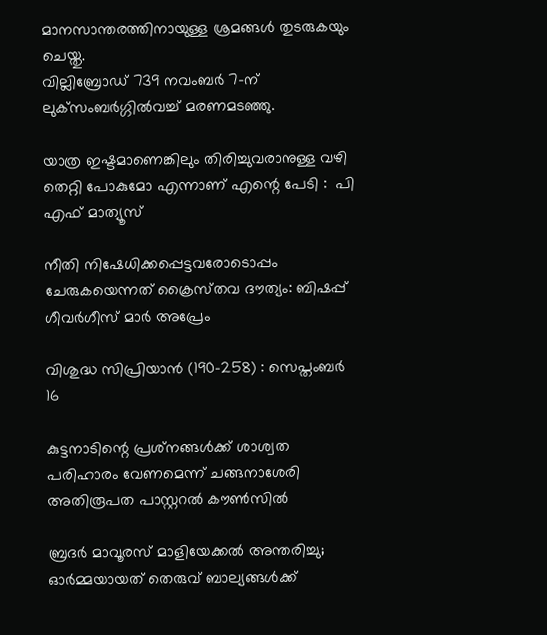മാനസാന്തരത്തിനായുള്ള ശ്രമങ്ങള്‍ തുടരുകയും ചെയ്തു.
വില്ലിബ്രോഡ് 739 നവംബര്‍ 7-ന് ലുക്‌സംബര്‍ഗ്ഗില്‍വച്ച് മരണമടഞ്ഞു.

യാത്ര ഇഷ്ടമാണെങ്കിലും തിരിച്ചുവരാനുള്ള വഴി തെറ്റി പോകുമോ എന്നാണ് എന്റെ പേടി :  പി എഫ് മാത്യൂസ്

നീതി നിഷേധിക്കപ്പെട്ടവരോടൊപ്പം ചേരുകയെന്നത് ക്രൈസ്‌തവ ദൗത്യം: ബിഷപ്പ് ഗീവർഗീസ് മാർ അപ്രേം

വിശുദ്ധ സിപ്രിയാന്‍ (190-258) : സെപ്തംബര്‍ 16

കുട്ടനാടിന്റെ പ്രശ്‌നങ്ങള്‍ക്ക് ശാശ്വത പരിഹാരം വേണമെന്ന് ചങ്ങനാശേരി അതിരൂപത പാസ്റ്ററല്‍ കൗണ്‍സില്‍

ബ്രദര്‍ മാവൂരസ് മാളിയേക്കല്‍ അന്തരിച്ചു; ഓര്‍മ്മയായത് തെരുവ് ബാല്യങ്ങള്‍ക്ക്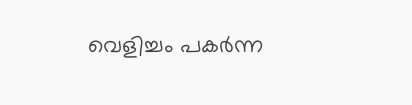വെളിച്ചം പകര്‍ന്ന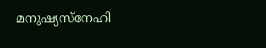മനുഷ്യസ്‌നേഹി